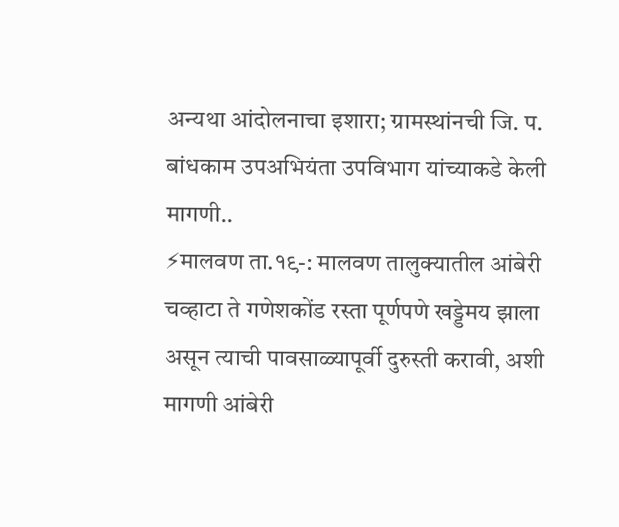अन्यथा आंदोलनाचा इशारा; ग्रामस्थांनची जि. प. बांधकाम उपअभियंता उपविभाग यांच्याकडे केली मागणी..
⚡मालवण ता.१९-: मालवण तालुक्यातील आंबेरी चव्हाटा ते गणेशकोंड रस्ता पूर्णपणे खड्डेमय झाला असून त्याची पावसाळ्यापूर्वी दुरुस्ती करावी, अशी मागणी आंबेरी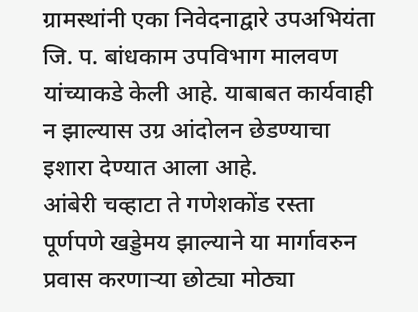ग्रामस्थांनी एका निवेदनाद्वारे उपअभियंता जि. प. बांधकाम उपविभाग मालवण यांच्याकडे केली आहे. याबाबत कार्यवाही न झाल्यास उग्र आंदोलन छेडण्याचा इशारा देण्यात आला आहे.
आंबेरी चव्हाटा ते गणेशकोंड रस्ता पूर्णपणे खड्डेमय झाल्याने या मार्गावरुन प्रवास करणाऱ्या छोट्या मोठ्या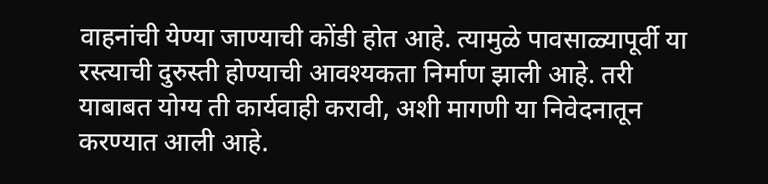वाहनांची येण्या जाण्याची कोंडी होत आहे. त्यामुळे पावसाळ्यापूर्वी या रस्त्याची दुरुस्ती होण्याची आवश्यकता निर्माण झाली आहे. तरी याबाबत योग्य ती कार्यवाही करावी, अशी मागणी या निवेदनातून करण्यात आली आहे.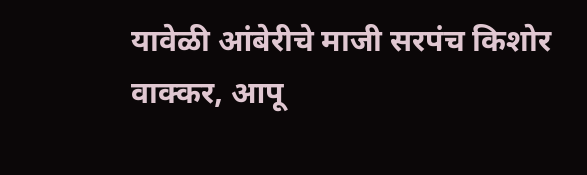यावेळी आंबेरीचे माजी सरपंच किशोर वाक्कर, आपू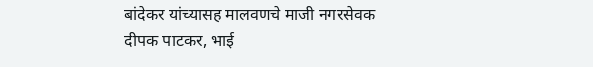बांदेकर यांच्यासह मालवणचे माजी नगरसेवक दीपक पाटकर, भाई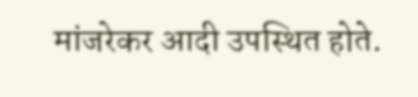मांजरेकर आदी उपस्थित होते.